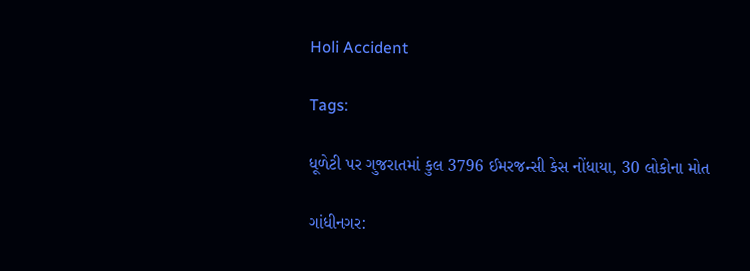Holi Accident

Tags:

ધૂળેટી પર ગુજરાતમાં કુલ 3796 ઈમરજન્સી કેસ નોંધાયા, 30 લોકોના મોત

ગાંધીનગર: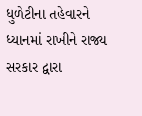ધુળેટીના તહેવારને ધ્યાનમાં રાખીને રાજ્ય સરકાર દ્વારા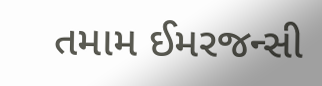તમામ ઈમરજન્સી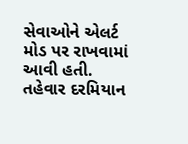સેવાઓને એલર્ટ મોડ પર રાખવામાં આવી હતી. તહેવાર દરમિયાન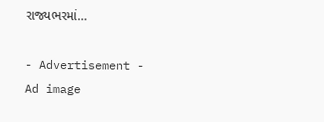રાજ્યભરમાં…

- Advertisement -
Ad image